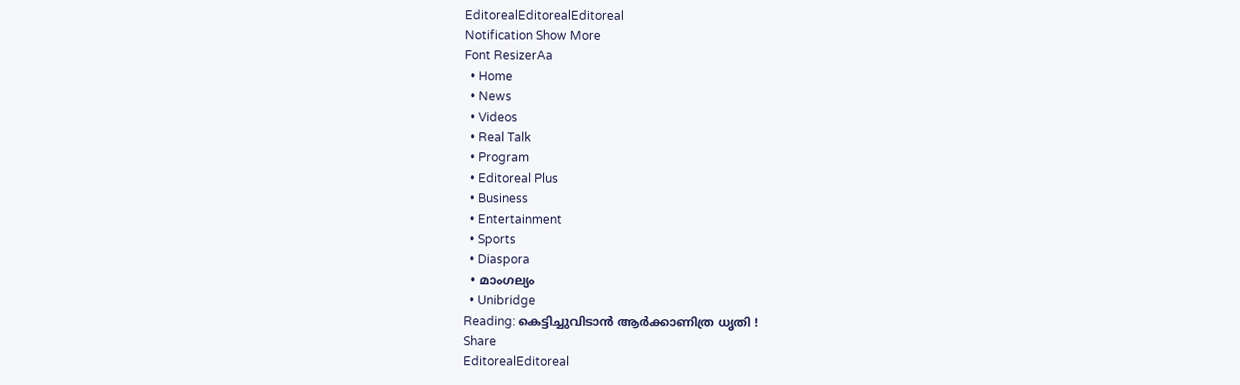EditorealEditorealEditoreal
Notification Show More
Font ResizerAa
  • Home
  • News
  • Videos
  • Real Talk
  • Program
  • Editoreal Plus
  • Business
  • Entertainment
  • Sports
  • Diaspora
  • മാംഗല്യം
  • Unibridge
Reading: കെട്ടിച്ചുവിടാൻ ആർക്കാണിത്ര ധൃതി !
Share
EditorealEditoreal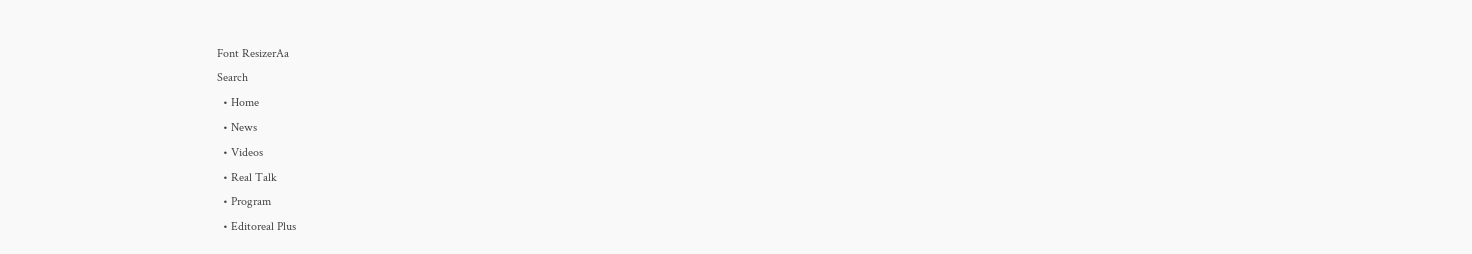Font ResizerAa
Search
  • Home
  • News
  • Videos
  • Real Talk
  • Program
  • Editoreal Plus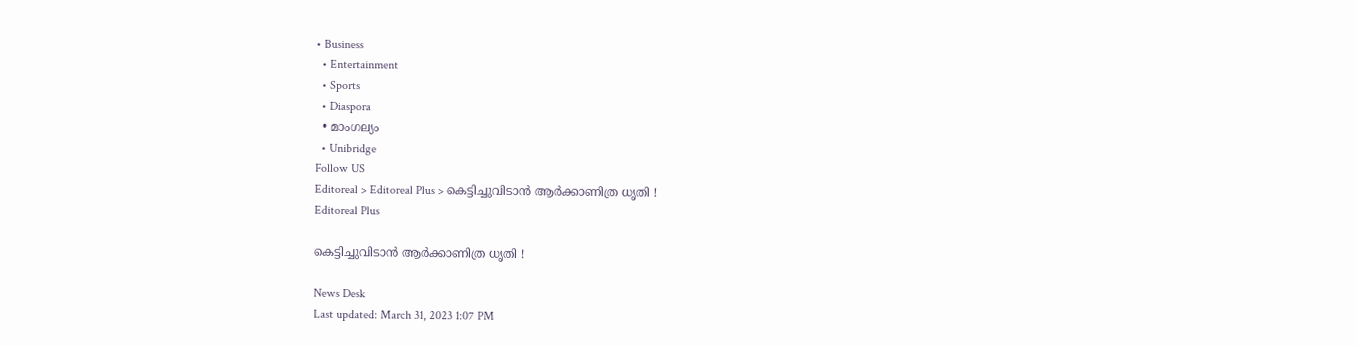• Business
  • Entertainment
  • Sports
  • Diaspora
  • മാംഗല്യം
  • Unibridge
Follow US
Editoreal > Editoreal Plus > കെട്ടിച്ചുവിടാൻ ആർക്കാണിത്ര ധൃതി !
Editoreal Plus

കെട്ടിച്ചുവിടാൻ ആർക്കാണിത്ര ധൃതി !

News Desk
Last updated: March 31, 2023 1:07 PM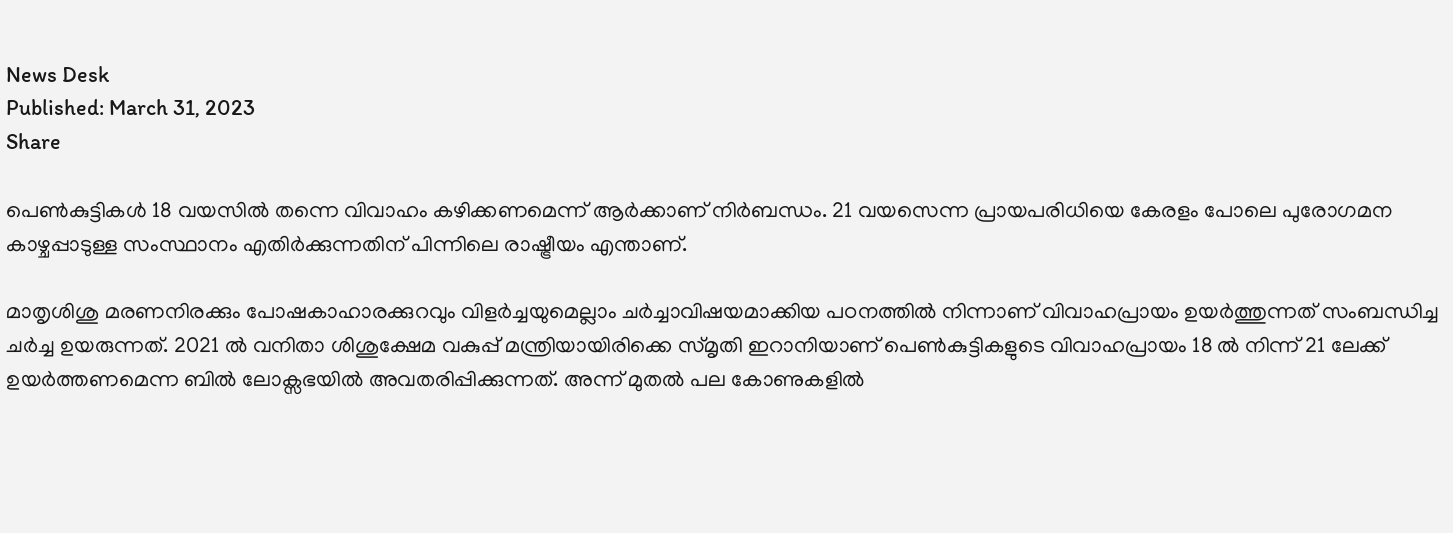News Desk
Published: March 31, 2023
Share

പെൺകുട്ടികൾ 18 വയസിൽ തന്നെ വിവാഹം കഴിക്കണമെന്ന് ആർക്കാണ് നിർബന്ധം. 21 വയസെന്ന പ്രായപരിധിയെ കേരളം പോലെ പുരോഗമന കാഴ്ചപ്പാടുള്ള സംസ്ഥാനം എതിർക്കുന്നതിന് പിന്നിലെ രാഷ്ട്രീയം എന്താണ്.

മാതൃശിശു മരണനിരക്കും പോഷകാഹാരക്കുറവും വിളർച്ചയുമെല്ലാം ചർച്ചാവിഷയമാക്കിയ പഠനത്തിൽ നിന്നാണ് വിവാഹപ്രായം ഉയർത്തുന്നത് സംബന്ധിച്ച ചർച്ച ഉയരുന്നത്. 2021 ൽ വനിതാ ശിശുക്ഷേമ വകുപ്പ് മന്ത്രിയായിരിക്കെ സ്മൃതി ഇറാനിയാണ് പെൺകുട്ടികളുടെ വിവാഹപ്രായം 18 ൽ നിന്ന് 21 ലേക്ക് ഉയർത്തണമെന്ന ബിൽ ലോക്സഭയിൽ അവതരിപ്പിക്കുന്നത്. അന്ന് മുതൽ പല കോണുകളിൽ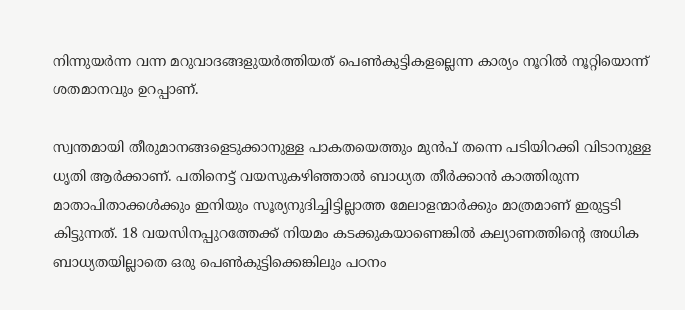നിന്നുയർന്ന വന്ന മറുവാദങ്ങളുയർത്തിയത് പെൺകുട്ടികളല്ലെന്ന കാര്യം നൂറിൽ നൂറ്റിയൊന്ന് ശതമാനവും ഉറപ്പാണ്.

സ്വന്തമായി തീരുമാനങ്ങളെടുക്കാനുള്ള പാകതയെത്തും മുൻപ് തന്നെ പടിയിറക്കി വിടാനുള്ള ധൃതി ആർക്കാണ്. പതിനെട്ട് വയസുകഴിഞ്ഞാൽ ബാധ്യത തീർക്കാൻ കാത്തിരുന്ന മാതാപിതാക്കൾക്കും ഇനിയും സൂര്യനുദിച്ചിട്ടില്ലാത്ത മേലാളന്മാർക്കും മാത്രമാണ് ഇരുട്ടടി കിട്ടുന്നത്. 18 വയസിനപ്പുറത്തേക്ക് നിയമം കടക്കുകയാണെങ്കിൽ കല്യാണത്തിന്‍റെ അധിക ബാധ്യതയില്ലാതെ ഒരു പെൺകുട്ടിക്കെങ്കിലും പഠനം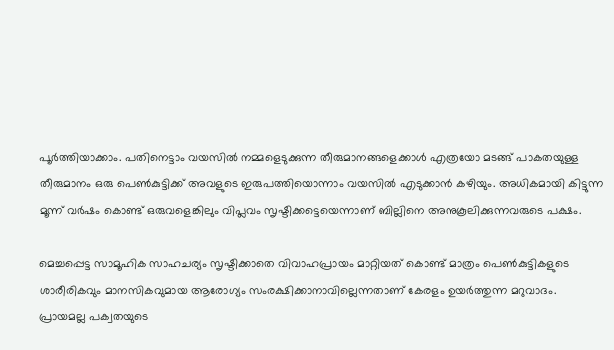പൂർത്തിയാക്കാം. പതിനെട്ടാം വയസിൽ നമ്മളെടുക്കുന്ന തീരുമാനങ്ങളെക്കാൾ എത്രയോ മടങ്ങ് പാകതയുള്ള തീരുമാനം ഒരു പെൺകുട്ടിക്ക് അവളുടെ ഇരുപത്തിയൊന്നാം വയസിൽ എടുക്കാൻ കഴിയും. അധികമായി കിട്ടുന്ന മൂന്ന് വർഷം കൊണ്ട് ഒരുവളെങ്കിലും വിപ്ലവം സൃഷ്ടിക്കട്ടെയെന്നാണ് ബില്ലിനെ അനുകൂലിക്കുന്നവരുടെ പക്ഷം.

മെച്ചപ്പെട്ട സാമൂഹിക സാഹചര്യം സൃഷ്ടിക്കാതെ വിവാഹപ്രായം മാറ്റിയത് കൊണ്ട് മാത്രം പെൺകുട്ടികളുടെ ശാരീരികവും മാനസികവുമായ ആരോഗ്യം സംരക്ഷിക്കാനാവില്ലെന്നതാണ് കേരളം ഉയർത്തുന്ന മറുവാദം. പ്രായമല്ല പക്വതയുടെ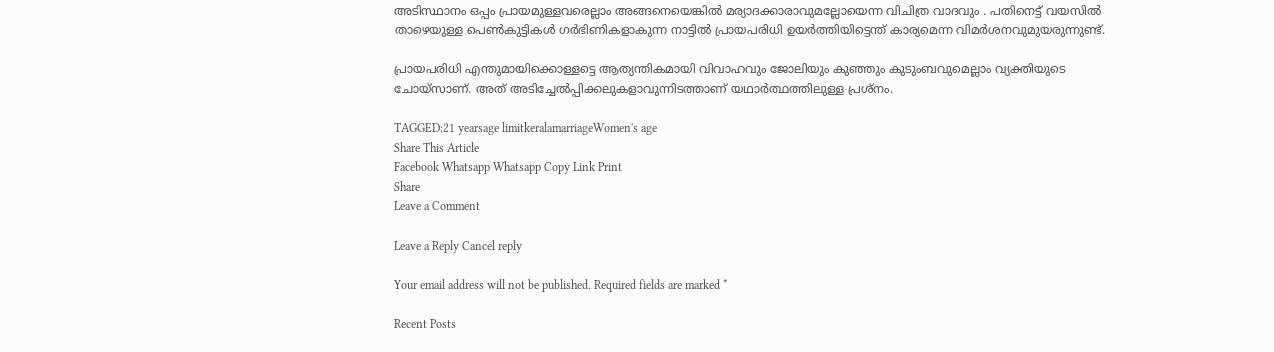അടിസ്ഥാനം ഒപ്പം പ്രായമുള്ളവരെല്ലാം അങ്ങനെയെങ്കിൽ മര്യാദക്കാരാവുമല്ലോയെന്ന വിചിത്ര വാദവും . പതിനെട്ട് വയസിൽ താഴെയുള്ള പെൺകുട്ടികൾ ഗർഭിണികളാകുന്ന നാട്ടിൽ പ്രായപരിധി ഉയർത്തിയിട്ടെന്ത് കാര്യമെന്ന വിമർശനവുമുയരുന്നുണ്ട്.

പ്രായപരിധി എന്തുമായിക്കൊള്ളട്ടെ ആത്യന്തികമായി വിവാഹവും ജോലിയും കുഞ്ഞും കുടുംബവുമെല്ലാം വ്യക്തിയുടെ ചോയ്സാണ്. അത് അടിച്ചേൽപ്പിക്കലുകളാവുന്നിടത്താണ് യഥാർത്ഥത്തിലുള്ള പ്രശ്നം.

TAGGED:21 yearsage limitkeralamarriageWomen's age
Share This Article
Facebook Whatsapp Whatsapp Copy Link Print
Share
Leave a Comment

Leave a Reply Cancel reply

Your email address will not be published. Required fields are marked *

Recent Posts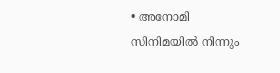• അനോമി സിനിമയിൽ നിന്നും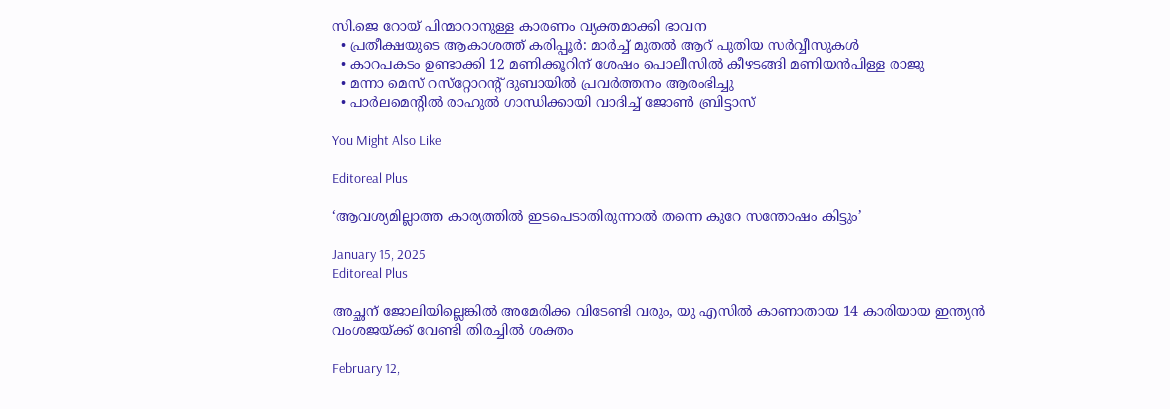സി.ജെ റോയ് പിന്മാറാനുള്ള കാരണം വ്യക്തമാക്കി ഭാവന
  • പ്രതീക്ഷയുടെ ആകാശത്ത് കരിപ്പൂർ: മാർച്ച് മുതൽ ആറ് പുതിയ സർവ്വീസുകൾ
  • കാറപകടം ഉണ്ടാക്കി 12 മണിക്കൂറിന് ശേഷം പൊലീസിൽ കീഴടങ്ങി മണിയൻപിള്ള രാജു
  • മന്നാ മെസ് റസ്‌റ്റോറന്റ് ദുബായിൽ പ്രവർത്തനം ആരംഭിച്ചു
  • പാർലമെൻ്റിൽ രാഹുൽ ഗാന്ധിക്കായി വാദിച്ച് ജോൺ ബ്രിട്ടാസ്

You Might Also Like

Editoreal Plus

‘ആവശ്യമില്ലാത്ത കാര്യത്തിൽ ഇടപെടാതിരുന്നാൽ തന്നെ കുറേ സന്തോഷം കിട്ടും’

January 15, 2025
Editoreal Plus

അച്ഛന് ജോലിയില്ലെങ്കിൽ അമേരിക്ക വിടേണ്ടി വരും, യു എസിൽ കാണാതായ 14 കാരിയായ ഇന്ത്യൻ വംശജയ്ക്ക് വേണ്ടി തിരച്ചിൽ ശക്തം

February 12,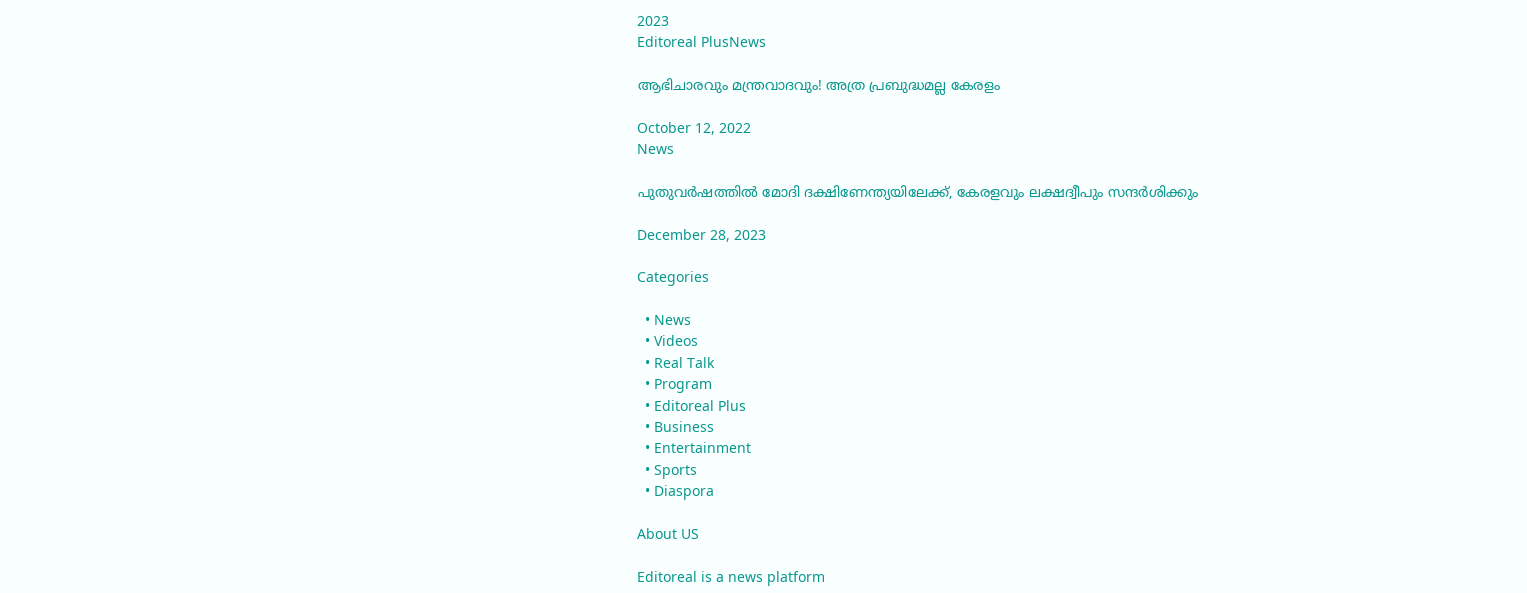2023
Editoreal PlusNews

ആഭിചാരവും മന്ത്രവാദവും! അത്ര പ്രബുദ്ധമല്ല കേരളം

October 12, 2022
News

പുതുവ‍ർഷത്തിൽ മോദി ദക്ഷിണേന്ത്യയിലേക്ക്, കേരളവും ലക്ഷദ്വീപും സന്ദ‍ർശിക്കും

December 28, 2023

Categories

  • News
  • Videos
  • Real Talk
  • Program
  • Editoreal Plus
  • Business
  • Entertainment
  • Sports
  • Diaspora

About US

Editoreal is a news platform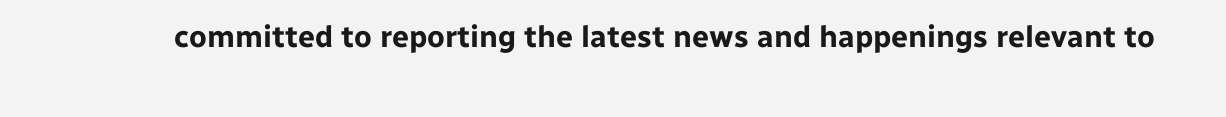committed to reporting the latest news and happenings relevant to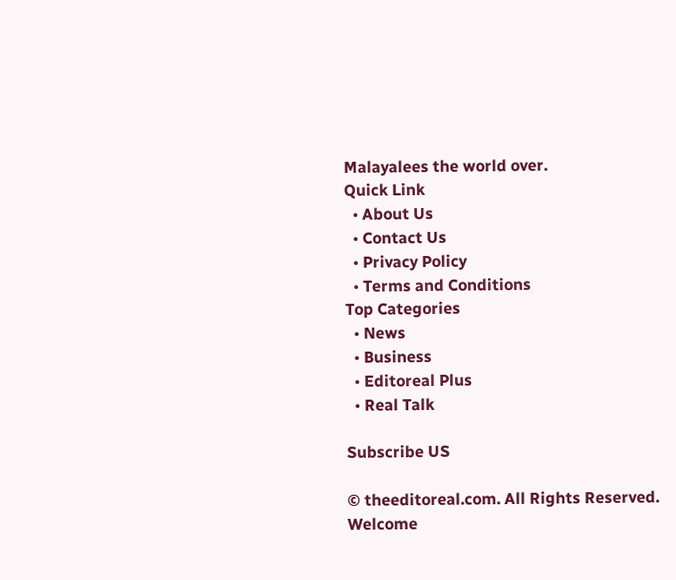Malayalees the world over.
Quick Link
  • About Us
  • Contact Us
  • Privacy Policy
  • Terms and Conditions
Top Categories
  • News
  • Business
  • Editoreal Plus
  • Real Talk

Subscribe US

© theeditoreal.com. All Rights Reserved.
Welcome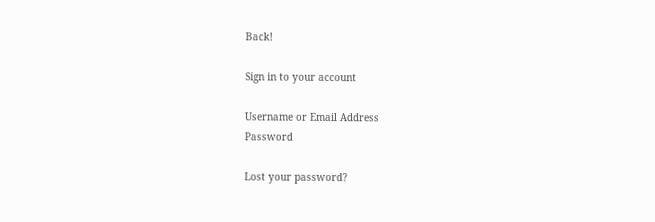Back!

Sign in to your account

Username or Email Address
Password

Lost your password?